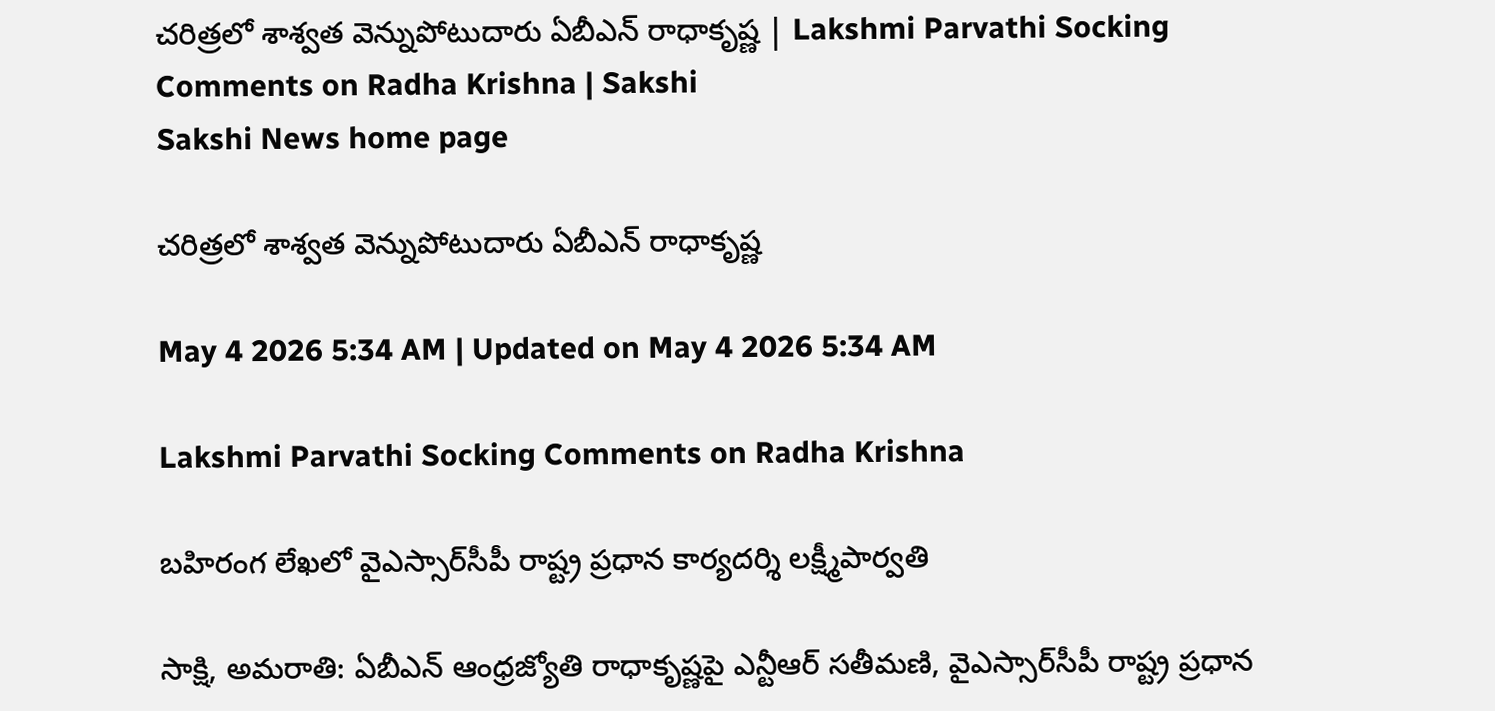చరిత్రలో శాశ్వత వెన్నుపోటుదారు ఏబీఎన్‌ రాధాకృష్ణ | Lakshmi Parvathi Socking Comments on Radha Krishna | Sakshi
Sakshi News home page

చరిత్రలో శాశ్వత వెన్నుపోటుదారు ఏబీఎన్‌ రాధాకృష్ణ

May 4 2026 5:34 AM | Updated on May 4 2026 5:34 AM

Lakshmi Parvathi Socking Comments on Radha Krishna

బహిరంగ లేఖలో వైఎస్సార్‌సీపీ రాష్ట్ర ప్రధాన కార్యదర్శి లక్ష్మీపార్వతి

సాక్షి, అమరాతి: ఏబీఎన్‌ ఆంధ్రజ్యోతి రాధాకృష్ణపై ఎన్టీఆర్‌ సతీమణి, వైఎస్సార్‌సీపీ రాష్ట్ర ప్రధాన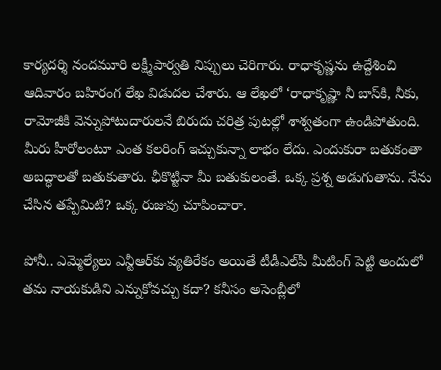కార్యదర్శి నందమూరి లక్ష్మీపార్వతి నిప్పులు చెరిగారు. రాధాకృష్ణను ఉద్దేశించి ఆదివారం బహిరంగ లేఖ విడుదల చేశారు. ఆ లేఖలో ‘రాధాకృష్ణా నీ బాస్‌కి, నీకు, రామోజీకి వెన్నుపోటుదారులనే బిరుదు చరిత్ర పుటల్లో శాశ్వతంగా ఉండిపోతుంది. మీరు హీరోలంటూ ఎంత కలరింగ్‌ ఇచ్చుకున్నా లాభం లేదు. ఎందుకురా బతుకంతా అబద్ధాలతో బతుకుతారు. ఛీకొట్టినా మీ బతుకులంతే. ఒక్క ప్రశ్న అడుగుతాను. నేను చేసిన తప్పేమిటి? ఒక్క రుజువు చూపించారా.

పోనీ.. ఎమ్మెల్యేలు ఎన్టీఆర్‌కు వ్యతిరేకం అయితే టీడీఎల్‌పీ మీటింగ్‌ పెట్టి అందులో తమ నాయకుడిని ఎన్నుకోవచ్చు కదా? కనీసం అసెంబ్లీలో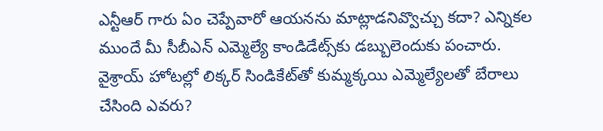ఎన్టీఆర్‌ గారు ఏం చెప్పేవారో ఆయనను మాట్లాడనివ్వొచ్చు కదా? ఎన్నికల ముందే మీ సీబీఎన్‌ ఎమ్మెల్యే కాండిడేట్స్‌కు డబ్బులెందుకు పంచారు. వైశ్రాయ్‌ హోటల్లో లిక్కర్‌ సిండికేట్‌తో కుమ్మక్కయి ఎమ్మెల్యేలతో బేరాలు చేసింది ఎవరు?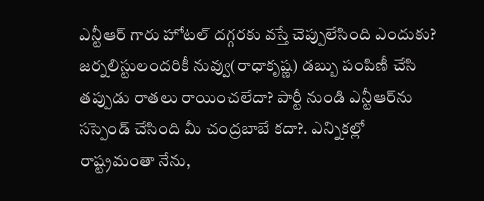ఎన్టీఆర్‌ గారు హోటల్‌ దగ్గరకు వస్తే చెప్పులేసింది ఎందుకు? జర్నలిస్టులందరికీ నువ్వు(రాధాకృష్ణ) డబ్బు పంపిణీ చేసి తప్పుడు రాతలు రాయించలేదా? పార్టీ నుండి ఎన్టీఆర్‌ను సస్పెండ్‌ చేసింది మీ చంద్రబాబే కదా?. ఎన్నికల్లో రాష్ట్రమంతా నేను,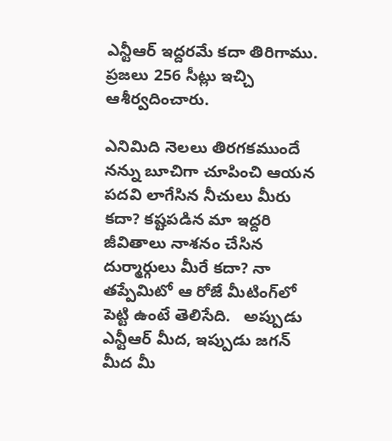ఎన్టీఆర్‌ ఇద్దరమే కదా తిరిగాము. ప్రజలు 256 సీట్లు ఇచ్చి ఆశీర్వదించారు.

ఎనిమిది నెలలు తిరగకముందే నన్ను బూచిగా చూపించి ఆయన పదవి లాగేసిన నీచులు మీరు కదా? కష్టపడిన మా ఇద్దరి జీవితాలు నాశనం చేసిన దుర్మార్గులు మీరే కదా? నా తప్పేమిటో ఆ రోజే మీటింగ్‌లో పెట్టి ఉంటే తెలిసేది.   అప్పుడు ఎన్టీఆర్‌ మీద, ఇప్పుడు జగన్‌ మీద మీ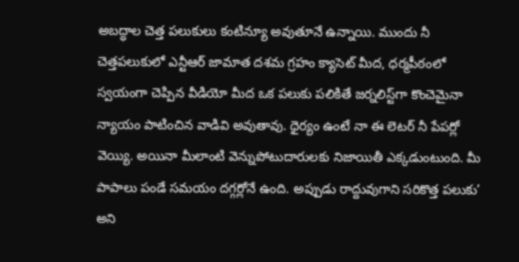అబద్ధాల చెత్త పలుకులు కంటిన్యూ అవుతూనే ఉన్నాయి. ముందు నీ చెత్తపలుకులో ఎన్టీఆర్‌ జామాత దశమ గ్రహం క్యాసెట్‌ మీద, ధర్మపీఠంలో స్వయంగా చెప్పిన వీడియో మీద ఒక పలుకు పలికితే జర్నలిస్ట్‌గా కొంచెమైనా న్యాయం పాటించిన వాడివి అవుతావు. ధైర్యం ఉంటే నా ఈ లెటర్‌ నీ పేపర్లో వెయ్యి. అయినా మీలాంటి వెన్నుపోటుదారులకు నిజాయితీ ఎక్కడుంటుంది. మీ పాపాలు పండే సమయం దగ్గర్లోనే ఉంది. అప్పుడు రాద్దువుగాని సరికొత్త పలుకు’ అని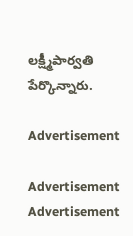లక్ష్మీపార్వతి పేర్కొన్నారు.

Advertisement

Advertisement
Advertisement